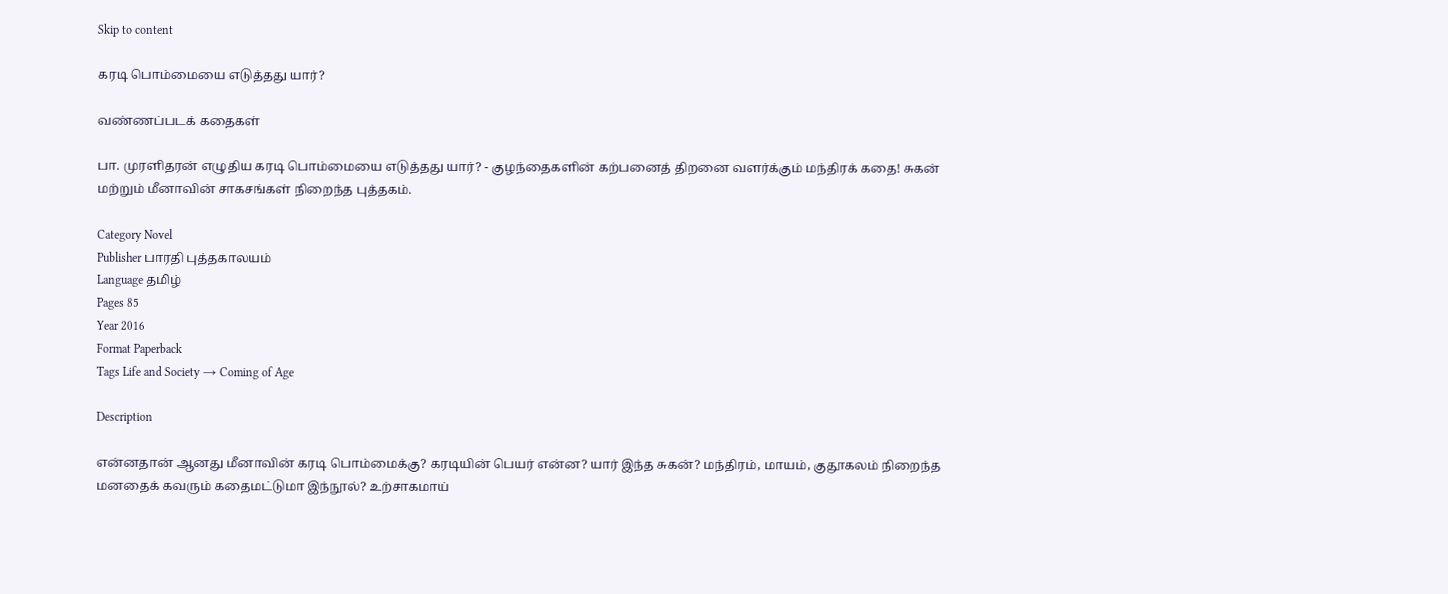Skip to content

கரடி பொம்மையை எடுத்தது யார்?

வண்ணப்படக் கதைகள்

பா. முரளிதரன் எழுதிய கரடி பொம்மையை எடுத்தது யார்? - குழந்தைகளின் கற்பனைத் திறனை வளர்க்கும் மந்திரக் கதை! சுகன் மற்றும் மீனாவின் சாகசங்கள் நிறைந்த புத்தகம்.

Category Novel
Publisher பாரதி புத்தகாலயம்
Language தமிழ்
Pages 85
Year 2016
Format Paperback
Tags Life and Society → Coming of Age

Description

என்னதான் ஆனது மீனாவின் கரடி பொம்மைக்கு? கரடியின் பெயர் என்ன? யார் இந்த சுகன்? மந்திரம், மாயம், குதூகலம் நிறைந்த மனதைக் கவரும் கதைமட்டுமா இந்நூல்? உற்சாகமாய்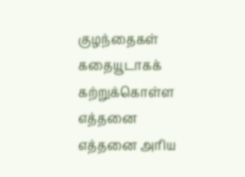குழந்தைகள் கதையூடாகக் கற்றுக்கொள்ள எத்தனை எத்தனை அரிய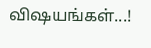விஷயங்கள்...!